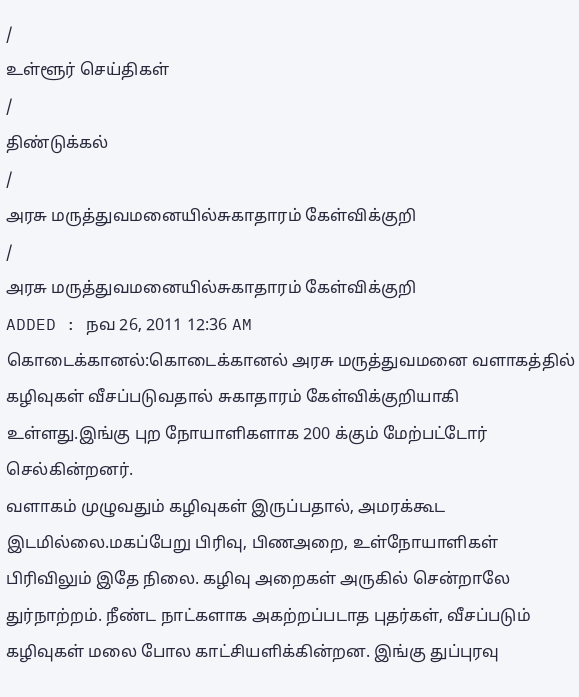/
உள்ளூர் செய்திகள்
/
திண்டுக்கல்
/
அரசு மருத்துவமனையில்சுகாதாரம் கேள்விக்குறி
/
அரசு மருத்துவமனையில்சுகாதாரம் கேள்விக்குறி
ADDED : நவ 26, 2011 12:36 AM
கொடைக்கானல்:கொடைக்கானல் அரசு மருத்துவமனை வளாகத்தில் கழிவுகள் வீசப்படுவதால் சுகாதாரம் கேள்விக்குறியாகி உள்ளது.இங்கு புற நோயாளிகளாக 200 க்கும் மேற்பட்டோர் செல்கின்றனர்.
வளாகம் முழுவதும் கழிவுகள் இருப்பதால், அமரக்கூட இடமில்லை.மகப்பேறு பிரிவு, பிணஅறை, உள்நோயாளிகள் பிரிவிலும் இதே நிலை. கழிவு அறைகள் அருகில் சென்றாலே துர்நாற்றம். நீண்ட நாட்களாக அகற்றப்படாத புதர்கள், வீசப்படும் கழிவுகள் மலை போல காட்சியளிக்கின்றன. இங்கு துப்புரவு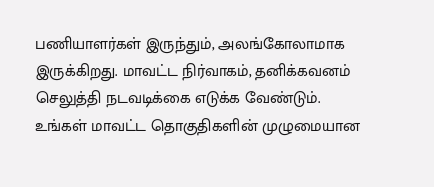பணியாளர்கள் இருந்தும், அலங்கோலாமாக இருக்கிறது. மாவட்ட நிர்வாகம், தனிக்கவனம் செலுத்தி நடவடிக்கை எடுக்க வேண்டும்.
உங்கள் மாவட்ட தொகுதிகளின் முழுமையான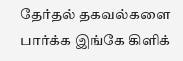தேர்தல் தகவல்களை பார்க்க இங்கே கிளிக்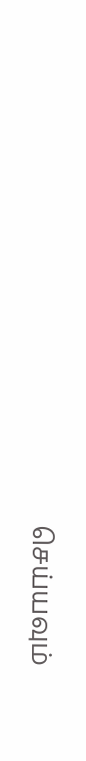செய்யவும்